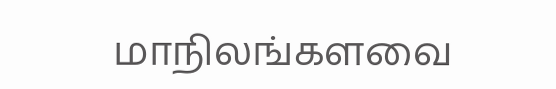மாநிலங்களவை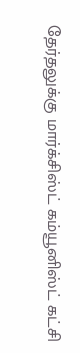தேர்தலுக்கு மார்க்சிஸ்ட் கம்யூனிஸ்ட் கட்சி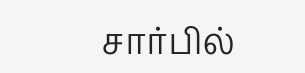சார்பில்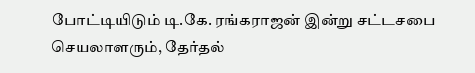போட்டியிடும் டி.கே. ரங்கராஜன் இன்று சட்டசபை செயலாளரும், தேர்தல்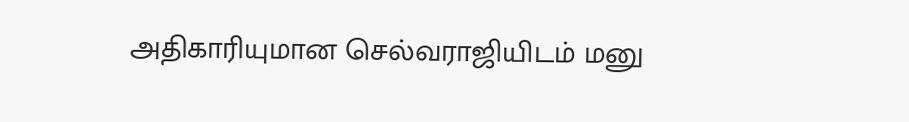அதிகாரியுமான செல்வராஜியிடம் மனு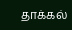தாக்கல்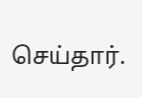செய்தார்.